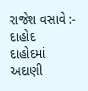રાજેશ વસાવે :- દાહોદ
દાહોદમાં અદાણી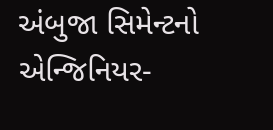અંબુજા સિમેન્ટનો એન્જિનિયર-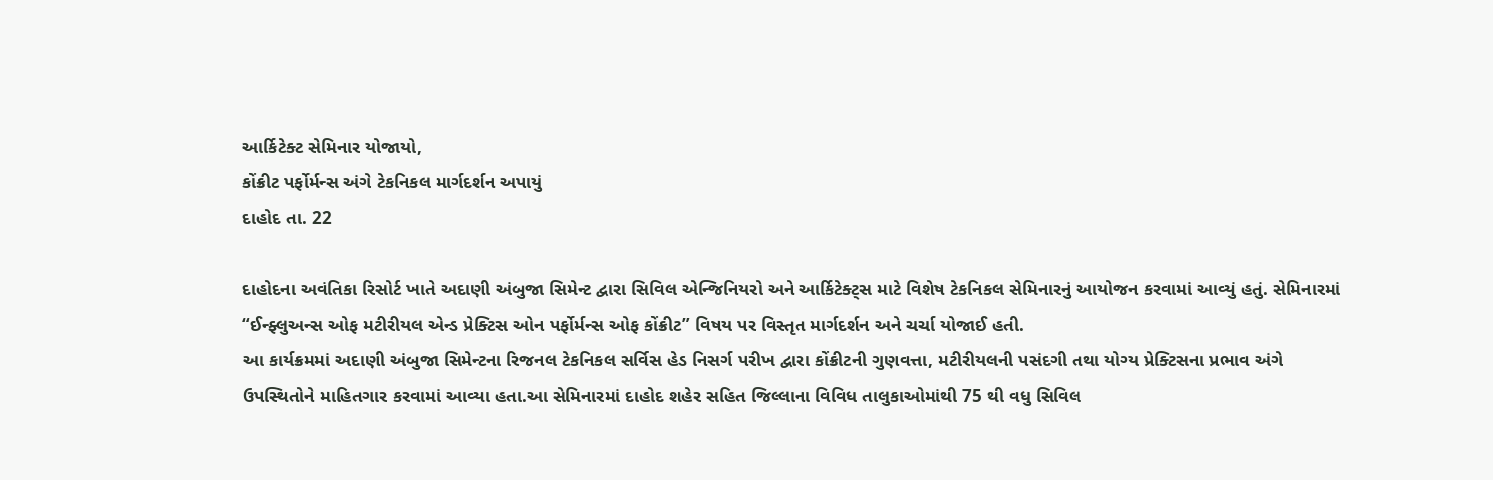આર્કિટેક્ટ સેમિનાર યોજાયો,
કોંક્રીટ પર્ફોર્મન્સ અંગે ટેકનિકલ માર્ગદર્શન અપાયું
દાહોદ તા. 22

દાહોદના અવંતિકા રિસોર્ટ ખાતે અદાણી અંબુજા સિમેન્ટ દ્વારા સિવિલ એન્જિનિયરો અને આર્કિટેક્ટ્સ માટે વિશેષ ટેકનિકલ સેમિનારનું આયોજન કરવામાં આવ્યું હતું. સેમિનારમાં “ઈન્ફ્લુઅન્સ ઓફ મટીરીયલ એન્ડ પ્રેક્ટિસ ઓન પર્ફોર્મન્સ ઓફ કોંક્રીટ” વિષય પર વિસ્તૃત માર્ગદર્શન અને ચર્ચા યોજાઈ હતી.
આ કાર્યક્રમમાં અદાણી અંબુજા સિમેન્ટના રિજનલ ટેકનિકલ સર્વિસ હેડ નિસર્ગ પરીખ દ્વારા કોંક્રીટની ગુણવત્તા, મટીરીયલની પસંદગી તથા યોગ્ય પ્રેક્ટિસના પ્રભાવ અંગે ઉપસ્થિતોને માહિતગાર કરવામાં આવ્યા હતા.આ સેમિનારમાં દાહોદ શહેર સહિત જિલ્લાના વિવિધ તાલુકાઓમાંથી 75 થી વધુ સિવિલ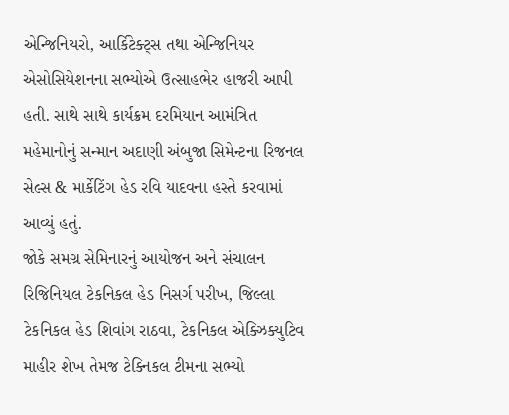એન્જિનિયરો, આર્કિટેક્ટ્સ તથા એન્જિનિયર એસોસિયેશનના સભ્યોએ ઉત્સાહભેર હાજરી આપી હતી. સાથે સાથે કાર્યક્રમ દરમિયાન આમંત્રિત મહેમાનોનું સન્માન અદાણી અંબુજા સિમેન્ટના રિજનલ સેલ્સ & માર્કેટિંગ હેડ રવિ યાદવના હસ્તે કરવામાં આવ્યું હતું.
જોકે સમગ્ર સેમિનારનું આયોજન અને સંચાલન રિજિનિયલ ટેકનિકલ હેડ નિસર્ગ પરીખ, જિલ્લા ટેકનિકલ હેડ શિવાંગ રાઠવા, ટેકનિકલ એક્ઝિક્યુટિવ માહીર શેખ તેમજ ટેક્નિકલ ટીમના સભ્યો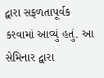દ્વારા સફળતાપૂર્વક કરવામાં આવ્યું હતું. આ સેમિનાર દ્વારા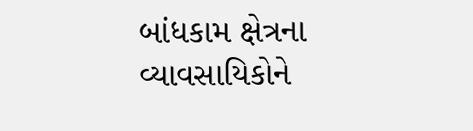બાંધકામ ક્ષેત્રના વ્યાવસાયિકોને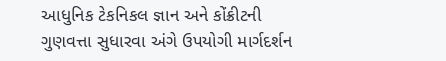આધુનિક ટેકનિકલ જ્ઞાન અને કોંક્રીટની ગુણવત્તા સુધારવા અંગે ઉપયોગી માર્ગદર્શન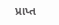પ્રાપ્ત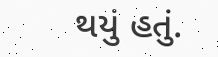થયું હતું.